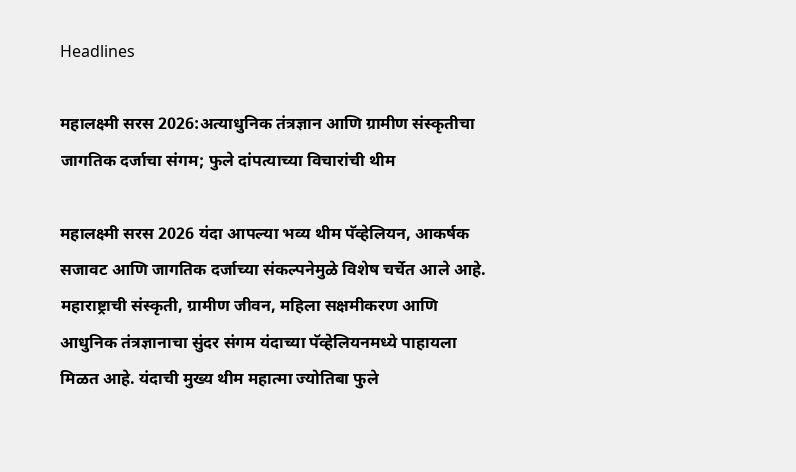Headlines

महालक्ष्मी सरस 2026:अत्याधुनिक तंत्रज्ञान आणि ग्रामीण संस्कृतीचा जागतिक दर्जाचा संगम; फुले दांपत्याच्या विचारांची थीम

महालक्ष्मी सरस 2026 यंदा आपल्या भव्य थीम पॅव्हेलियन, आकर्षक सजावट आणि जागतिक दर्जाच्या संकल्पनेमुळे विशेष चर्चेत आले आहे. महाराष्ट्राची संस्कृती, ग्रामीण जीवन, महिला सक्षमीकरण आणि आधुनिक तंत्रज्ञानाचा सुंदर संगम यंदाच्या पॅव्हेलियनमध्ये पाहायला मिळत आहे. यंदाची मुख्य थीम महात्मा ज्योतिबा फुले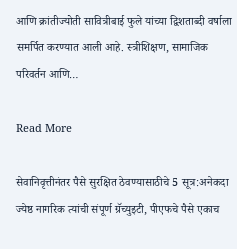आणि क्रांतीज्योती सावित्रीबाई फुले यांच्या द्विशताब्दी वर्षाला समर्पित करण्यात आली आहे. स्त्रीशिक्षण, सामाजिक परिवर्तन आणि…

Read More

सेवानिवृत्तीनंतर पैसे सुरक्षित ठेवण्यासाठीचे 5 सूत्र:अनेकदा ज्येष्ठ नागरिक त्यांची संपूर्ण ग्रॅच्युइटी, पीएफचे पैसे एकाच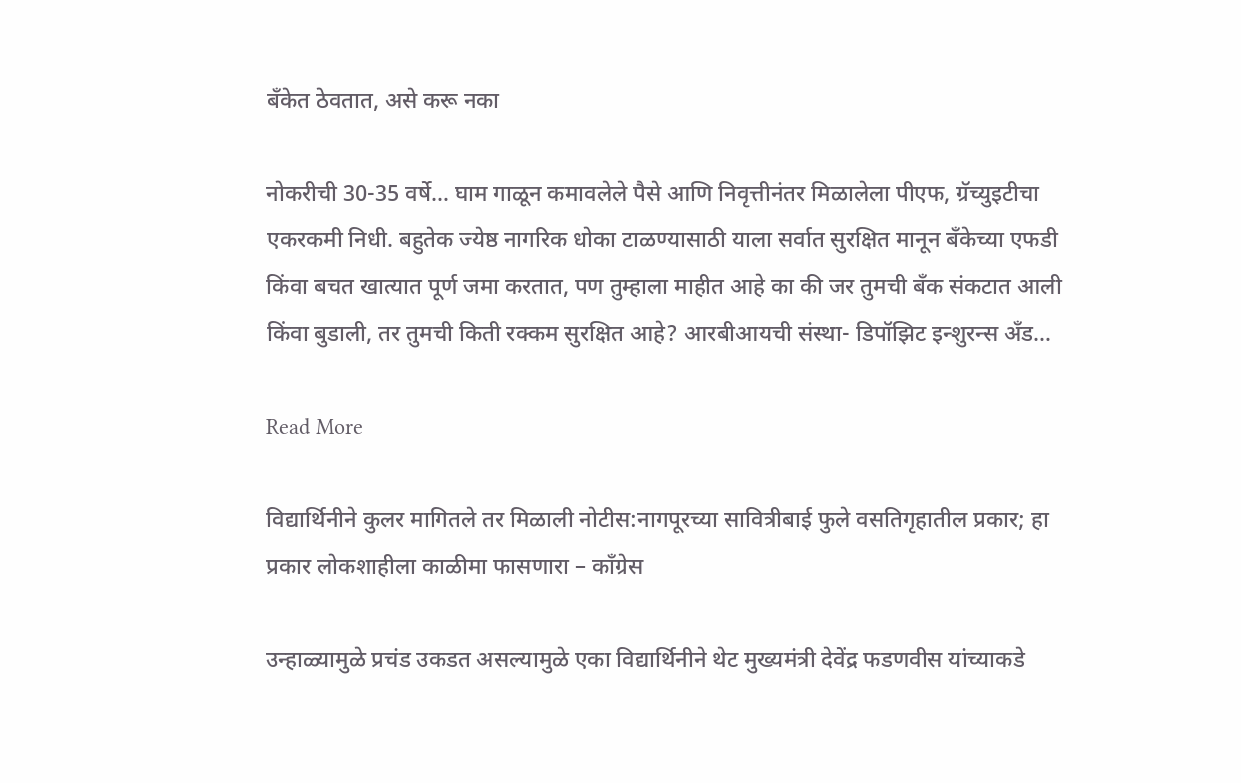बँकेत ठेवतात, असे करू नका

नोकरीची 30-35 वर्षे… घाम गाळून कमावलेले पैसे आणि निवृत्तीनंतर मिळालेला पीएफ, ग्रॅच्युइटीचा एकरकमी निधी. बहुतेक ज्येष्ठ नागरिक धोका टाळण्यासाठी याला सर्वात सुरक्षित मानून बँकेच्या एफडी किंवा बचत खात्यात पूर्ण जमा करतात, पण तुम्हाला माहीत आहे का की जर तुमची बँक संकटात आली किंवा बुडाली, तर तुमची किती रक्कम सुरक्षित आहे? आरबीआयची संस्था- डिपॉझिट इन्शुरन्स अँड…

Read More

विद्यार्थिनीने कुलर मागितले तर मिळाली नोटीस:नागपूरच्या सावित्रीबाई फुले वसतिगृहातील प्रकार; हा प्रकार लोकशाहीला काळीमा फासणारा – काँग्रेस

उन्हाळ्यामुळे प्रचंड उकडत असल्यामुळे एका विद्यार्थिनीने थेट मुख्यमंत्री देवेंद्र फडणवीस यांच्याकडे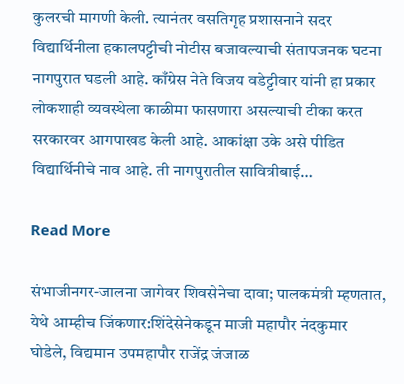कुलरची मागणी केली. त्यानंतर वसतिगृह प्रशासनाने सदर विद्यार्थिनीला हकालपट्टीची नोटीस बजावल्याची संतापजनक घटना नागपुरात घडली आहे. काँग्रेस नेते विजय वडेट्टीवार यांनी हा प्रकार लोकशाही व्यवस्थेला काळीमा फासणारा असल्याची टीका करत सरकारवर आगपाखड केली आहे. आकांक्षा उके असे पीडित विद्यार्थिनीचे नाव आहे. ती नागपुरातील सावित्रीबाई…

Read More

संभाजीनगर-जालना जागेवर शिवसेनेचा दावा; पालकमंत्री म्हणतात, येथे आम्हीच जिंकणार:शिंदेसेनेकडून माजी महापौर नंदकुमार घोडेले, विद्यमान उपमहापौर राजेंद्र जंजाळ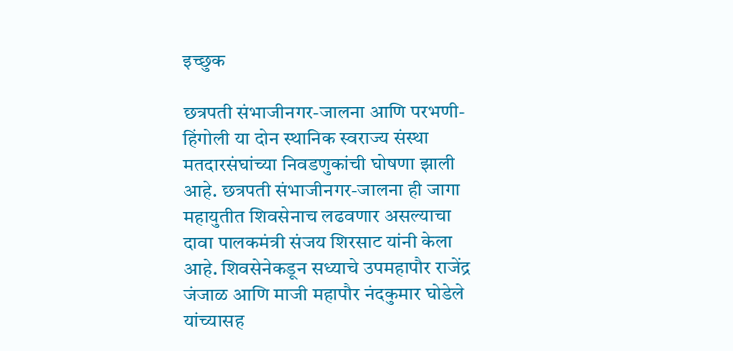इच्छुक

छत्रपती संभाजीनगर-जालना आणि परभणी-हिंगोली या दोन स्थानिक स्वराज्य संस्था मतदारसंघांच्या निवडणुकांची घोषणा झाली आहे. छत्रपती संभाजीनगर-जालना ही जागा महायुतीत शिवसेनाच लढवणार असल्याचा दावा पालकमंत्री संजय शिरसाट यांनी केला आहे. शिवसेनेकडून सध्याचे उपमहापौर राजेंद्र जंजाळ आणि माजी महापौर नंदकुमार घोडेले यांच्यासह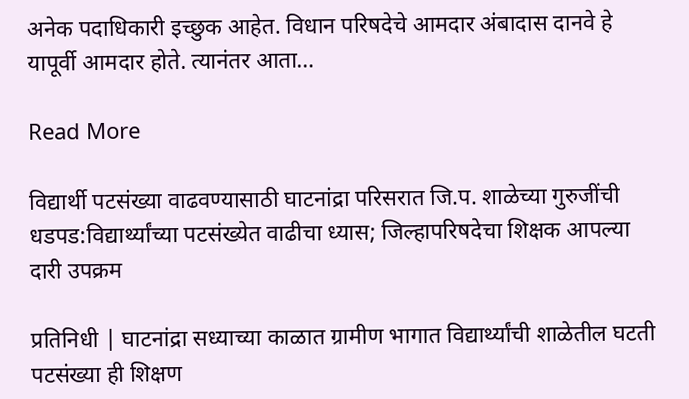अनेक पदाधिकारी इच्छुक आहेत. विधान परिषदेचे आमदार अंबादास दानवे हे यापूर्वी आमदार होते. त्यानंतर आता…

Read More

विद्यार्थी पटसंख्या वाढवण्यासाठी घाटनांद्रा परिसरात जि.प. शाळेच्या गुरुजींची धडपड:विद्यार्थ्यांच्या पटसंख्येत वाढीचा ध्यास; जिल्हापरिषदेचा शिक्षक आपल्या दारी उपक्रम

प्रतिनिधी | घाटनांद्रा सध्याच्या काळात ग्रामीण भागात विद्यार्थ्यांची शाळेतील घटती पटसंख्या ही शिक्षण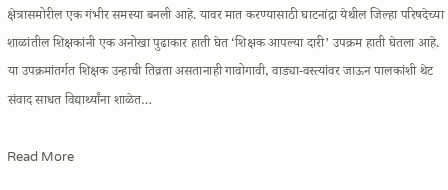क्षेत्रासमोरील एक गंभीर समस्या बनली आहे. यावर मात करण्यासाठी घाटनांद्रा येथील जिल्हा परिषदेच्या शाळांतील शिक्षकांनी एक अनोखा पुढाकार हाती घेत ‘शिक्षक आपल्या दारी’ उपक्रम हाती घेतला आहे. या उपक्रमांतर्गत शिक्षक उन्हाची तिव्रता असतानाही गावोगावी, वाड्या-वस्त्यांवर जाऊन पालकांशी थेट संवाद साधत विद्यार्थ्यांना शाळेत…

Read More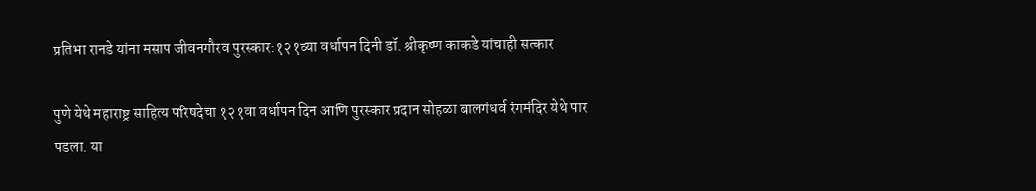प्रतिभा रानडे यांना मसाप जीवनगौरव पुरस्कार:१२१व्या वर्धापन दिनी डॉ. श्रीकृष्ण काकडे यांचाही सत्कार

पुणे येथे महाराष्ट्र साहित्य परिषदेचा १२१वा वर्धापन दिन आणि पुरस्कार प्रदान सोहळा बालगंधर्व रंगमंदिर येथे पार पडला. या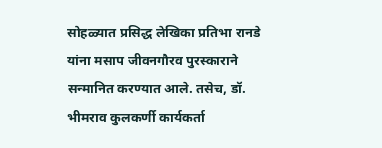सोहळ्यात प्रसिद्ध लेखिका प्रतिभा रानडे यांना मसाप जीवनगौरव पुरस्काराने सन्मानित करण्यात आले. तसेच, डॉ. भीमराव कुलकर्णी कार्यकर्ता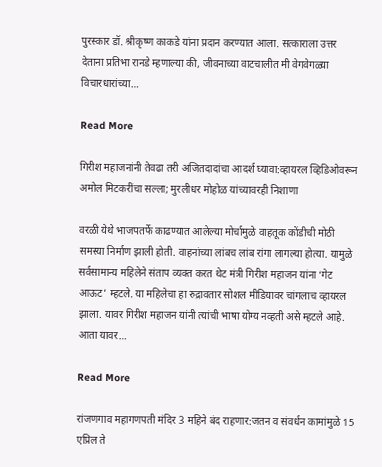पुरस्कार डॉ. श्रीकृष्ण काकडे यांना प्रदान करण्यात आला. सत्काराला उत्तर देताना प्रतिभा रानडे म्हणाल्या की, जीवनाच्या वाटचालीत मी वेगवेगळ्या विचारधारांच्या…

Read More

गिरीश महाजनांनी तेवढा तरी अजितदादांचा आदर्श घ्यावा:व्हायरल व्हिडिओवरून अमोल मिटकरींचा सल्ला; मुरलीधर मोहोळ यांच्यावरही निशाणा

वरळी येथे भाजपतर्फे काढण्यात आलेल्या मोर्चामुळे वाहतूक कोंडीची मोठी समस्या निर्माण झाली होती. वाहनांच्या लांबच लांब रांगा लागल्या होत्या. यामुळे सर्वसामान्य महिलेने संताप व्यक्त करत थेट मंत्री गिरीश महाजन यांना ‘गेट आऊट’ म्हटले. या महिलेचा हा रुद्रावतार सोशल मीडियावर चांगलाच व्हायरल झाला. यावर गिरीश महाजन यांनी त्यांची भाषा योग्य नव्हती असे म्हटले आहे. आता यावर…

Read More

रांजणगाव महागणपती मंदिर 3 महिने बंद राहणार:जतन व संवर्धन कामांमुळे 15 एप्रिल ते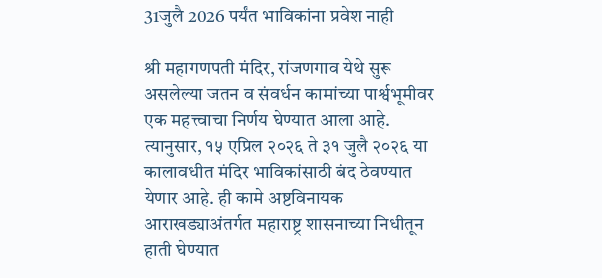31जुलै 2026 पर्यंत भाविकांना प्रवेश नाही

श्री महागणपती मंदिर, रांजणगाव येथे सुरू असलेल्या जतन व संवर्धन कामांच्या पार्श्वभूमीवर एक महत्त्वाचा निर्णय घेण्यात आला आहे. त्यानुसार, १५ एप्रिल २०२६ ते ३१ जुलै २०२६ या कालावधीत मंदिर भाविकांसाठी बंद ठेवण्यात येणार आहे. ही कामे अष्टविनायक आराखड्याअंतर्गत महाराष्ट्र शासनाच्या निधीतून हाती घेण्यात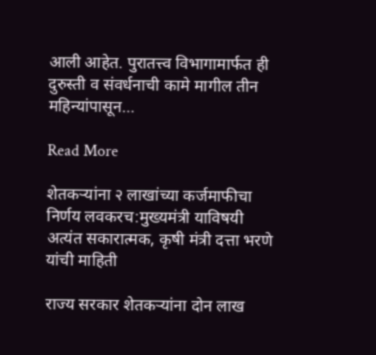आली आहेत. पुरातत्त्व विभागामार्फत ही दुरुस्ती व संवर्धनाची कामे मागील तीन महिन्यांपासून…

Read More

शेतकऱ्यांना २ लाखांच्या कर्जमाफीचा निर्णय लवकरच:मुख्यमंत्री याविषयी अत्यंत सकारात्मक, कृषी मंत्री दत्ता भरणे यांची माहिती

राज्य सरकार शेतकऱ्यांना दोन लाख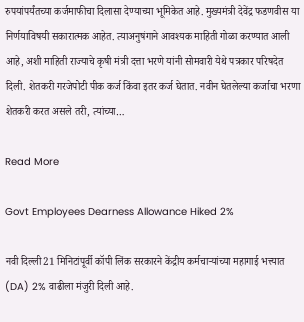रुपयांपर्यंतच्या कर्जमाफीचा दिलासा देण्याच्या भूमिकेत आहे. मुख्यमंत्री देवेंद्र फडणवीस या निर्णयाविषयी सकारात्मक आहेत. त्याअनुषंगाने आवश्यक माहिती गोळा करण्यात आली आहे, अशी माहिती राज्याचे कृषी मंत्री दत्ता भरणे यांनी सोमवारी येथे पत्रकार परिषदेत दिली. शेतकरी गरजेपोटी पीक कर्ज किंवा इतर कर्ज घेतात. नवीन घेतलेल्या कर्जाचा भरणा शेतकरी करत असले तरी, त्यांच्या…

Read More

Govt Employees Dearness Allowance Hiked 2%

नवी दिल्ली21 मिनिटांपूर्वी कॉपी लिंक सरकारने केंद्रीय कर्मचाऱ्यांच्या महागाई भत्त्यात (DA) 2% वाढीला मंजुरी दिली आहे.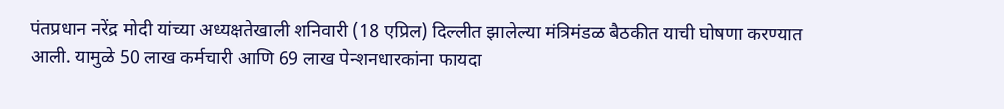पंतप्रधान नरेंद्र मोदी यांच्या अध्यक्षतेखाली शनिवारी (18 एप्रिल) दिल्लीत झालेल्या मंत्रिमंडळ बैठकीत याची घोषणा करण्यात आली. यामुळे 50 लाख कर्मचारी आणि 69 लाख पेन्शनधारकांना फायदा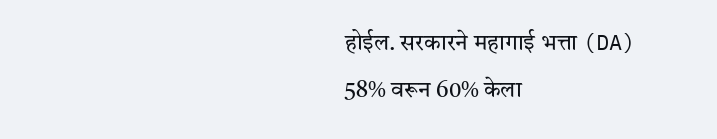होईल. सरकारने महागाई भत्ता (DA) 58% वरून 60% केला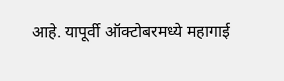आहे. यापूर्वी ऑक्टोबरमध्ये महागाई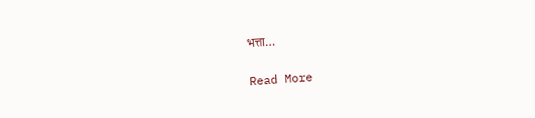भत्ता…

Read More